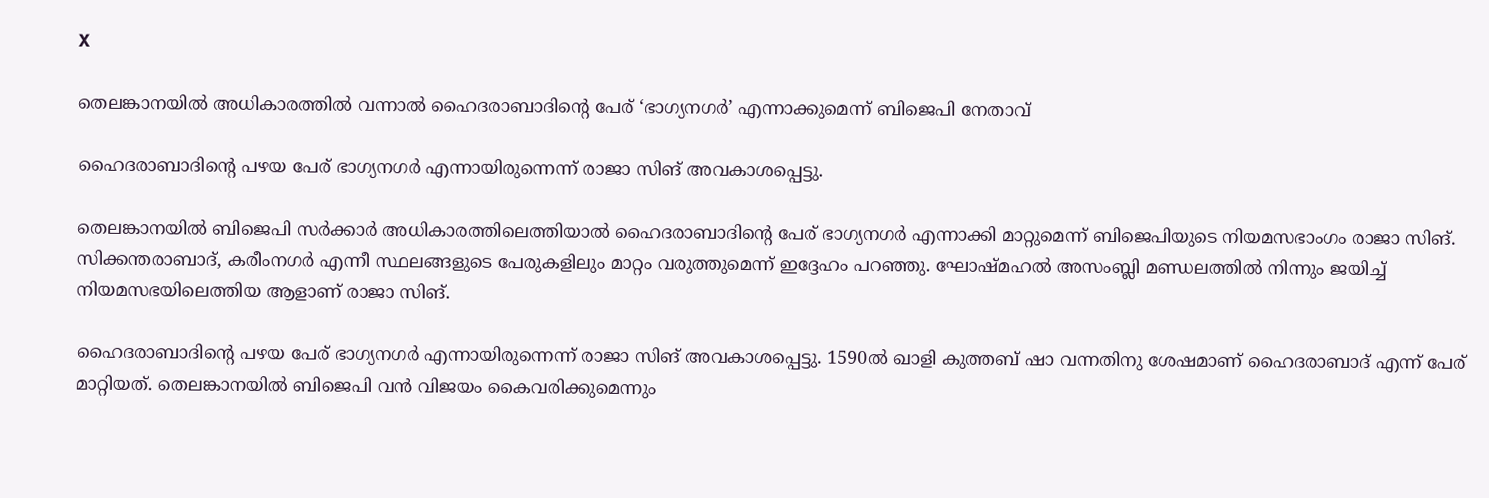X

തെലങ്കാനയിൽ അധികാരത്തിൽ വന്നാൽ ഹൈദരാബാദിന്റെ പേര് ‘ഭാഗ്യനഗർ’ എന്നാക്കുമെന്ന് ബിജെപി നേതാവ്

ഹൈദരാബാദിന്റെ പഴയ പേര് ഭാഗ്യനഗർ എന്നായിരുന്നെന്ന് രാജാ സിങ് അവകാശപ്പെട്ടു.

തെലങ്കാനയിൽ ബിജെപി സർക്കാർ അധികാരത്തിലെത്തിയാൽ ഹൈദരാബാദിന്റെ പേര് ഭാഗ്യനഗർ എന്നാക്കി മാറ്റുമെന്ന് ബിജെപിയുടെ നിയമസഭാംഗം രാജാ സിങ്. സിക്കന്തരാബാദ്, കരീംനഗർ എന്നീ സ്ഥലങ്ങളുടെ പേരുകളിലും മാറ്റം വരുത്തുമെന്ന് ഇദ്ദേഹം പറഞ്ഞു. ഘോഷ്മഹൽ അസംബ്ലി മണ്ഡലത്തിൽ നിന്നും ജയിച്ച് നിയമസഭയിലെത്തിയ ആളാണ് രാജാ സിങ്.

ഹൈദരാബാദിന്റെ പഴയ പേര് ഭാഗ്യനഗർ എന്നായിരുന്നെന്ന് രാജാ സിങ് അവകാശപ്പെട്ടു. 1590ൽ ഖാളി കുത്തബ് ഷാ വന്നതിനു ശേഷമാണ് ഹൈദരാബാദ് എന്ന് പേര് മാറ്റിയത്. തെലങ്കാനയിൽ ബിജെപി വൻ വിജയം കൈവരിക്കുമെന്നും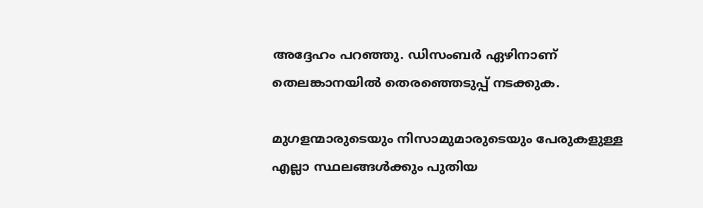അദ്ദേഹം പറഞ്ഞു. ഡിസംബർ ഏഴിനാണ് തെലങ്കാനയിൽ തെരഞ്ഞെടുപ്പ് നടക്കുക.

മുഗളന്മാരുടെയും നിസാമുമാരുടെയും പേരുകളുള്ള എല്ലാ സ്ഥലങ്ങൾക്കും പുതിയ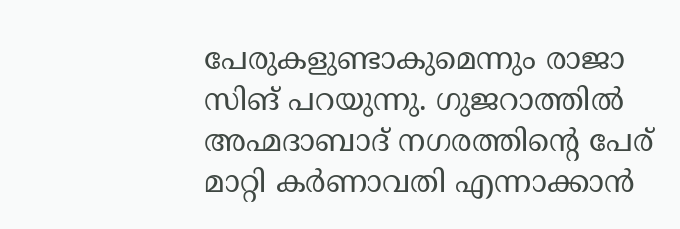പേരുകളുണ്ടാകുമെന്നും രാജാ സിങ് പറയുന്നു. ഗുജറാത്തിൽ അഹ്മദാബാദ് നഗരത്തിന്റെ പേര് മാറ്റി കർണാവതി എന്നാക്കാൻ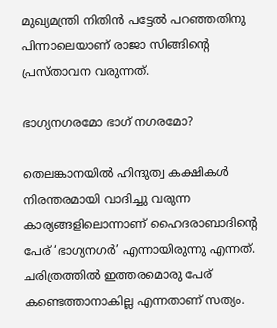മുഖ്യമന്ത്രി നിതിൻ പട്ടേൽ പറഞ്ഞതിനു പിന്നാലെയാണ് രാജാ സിങ്ങിന്റെ പ്രസ്താവന വരുന്നത്.

ഭാഗ്യനഗരമോ ഭാഗ് നഗരമോ?

തെലങ്കാനയിൽ ഹിന്ദുത്വ കക്ഷികൾ നിരന്തരമായി വാദിച്ചു വരുന്ന കാര്യങ്ങളിലൊന്നാണ് ഹൈദരാബാദിന്റെ പേര് ‘ഭാഗ്യനഗർ’ എന്നായിരുന്നു എന്നത്. ചരിത്രത്തിൽ ഇത്തരമൊരു പേര് കണ്ടെത്താനാകില്ല എന്നതാണ് സത്യം.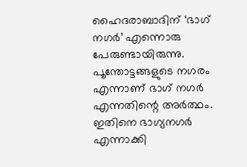ഹൈദരാബാദിന് ‘ഭാഗ് നഗർ’ എന്നൊരു പേരുണ്ടായിരുന്നു. പൂന്തോട്ടങ്ങളുടെ നഗരം എന്നാണ് ഭാഗ് നഗർ എന്നതിന്റെ അർത്ഥം. ഇതിനെ ഭാഗ്യനഗർ എന്നാക്കി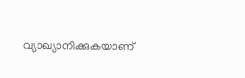വ്യാഖ്യാനിക്കുകയാണ്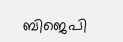ബിജെപി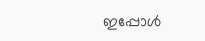ഇപ്പോള്‍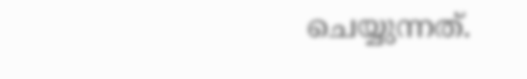ചെയ്യുന്നത്.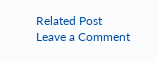Related Post
Leave a Comment